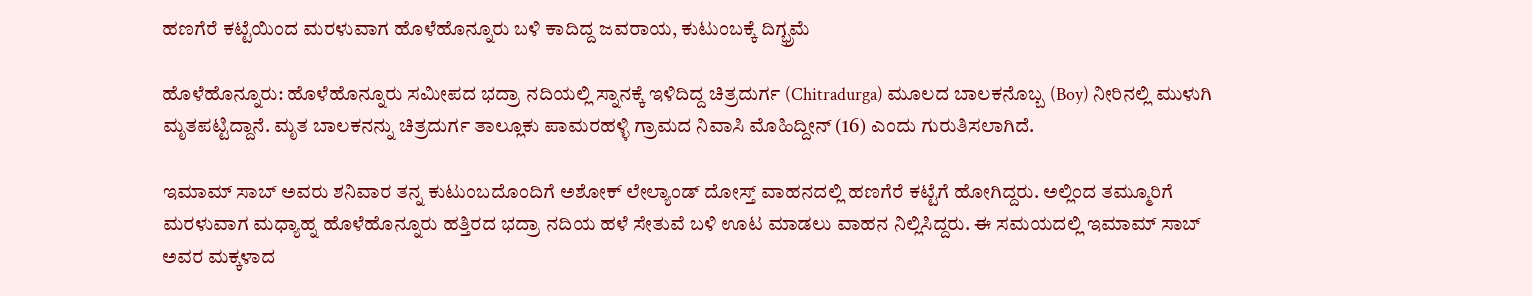ಹಣಗೆರೆ ಕಟ್ಟೆಯಿಂದ ಮರಳುವಾಗ ಹೊಳೆಹೊನ್ನೂರು ಬಳಿ ಕಾದಿದ್ದ ಜವರಾಯ, ಕುಟುಂಬಕ್ಕೆ ದಿಗ್ಭ್ರಮೆ

ಹೊಳೆಹೊನ್ನೂರು: ಹೊಳೆಹೊನ್ನೂರು ಸಮೀಪದ ಭದ್ರಾ ನದಿಯಲ್ಲಿ ಸ್ನಾನಕ್ಕೆ ಇಳಿದಿದ್ದ ಚಿತ್ರದುರ್ಗ (Chitradurga) ಮೂಲದ ಬಾಲಕನೊಬ್ಬ (Boy) ನೀರಿನಲ್ಲಿ ಮುಳುಗಿ ಮೃತಪಟ್ಟಿದ್ದಾನೆ. ಮೃತ ಬಾಲಕನನ್ನು ಚಿತ್ರದುರ್ಗ ತಾಲ್ಲೂಕು ಪಾಮರಹಳ್ಳಿ ಗ್ರಾಮದ ನಿವಾಸಿ ಮೊಹಿದ್ದೀನ್ (16) ಎಂದು ಗುರುತಿಸಲಾಗಿದೆ.

ಇಮಾಮ್ ಸಾಬ್ ಅವರು ಶನಿವಾರ ತನ್ನ ಕುಟುಂಬದೊಂದಿಗೆ ಅಶೋಕ್ ಲೇಲ್ಯಾಂಡ್ ದೋಸ್ತ್ ವಾಹನದಲ್ಲಿ ಹಣಗೆರೆ ಕಟ್ಟೆಗೆ ಹೋಗಿದ್ದರು. ಅಲ್ಲಿಂದ ತಮ್ಮೂರಿಗೆ ಮರಳುವಾಗ ಮಧ್ಯಾಹ್ನ ಹೊಳೆಹೊನ್ನೂರು ಹತ್ತಿರದ ಭದ್ರಾ ನದಿಯ ಹಳೆ ಸೇತುವೆ ಬಳಿ ಊಟ ಮಾಡಲು ವಾಹನ ನಿಲ್ಲಿಸಿದ್ದರು. ಈ ಸಮಯದಲ್ಲಿ ಇಮಾಮ್ ಸಾಬ್ ಅವರ ಮಕ್ಕಳಾದ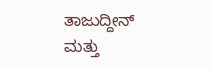ತಾಜುದ್ದೀನ್ ಮತ್ತು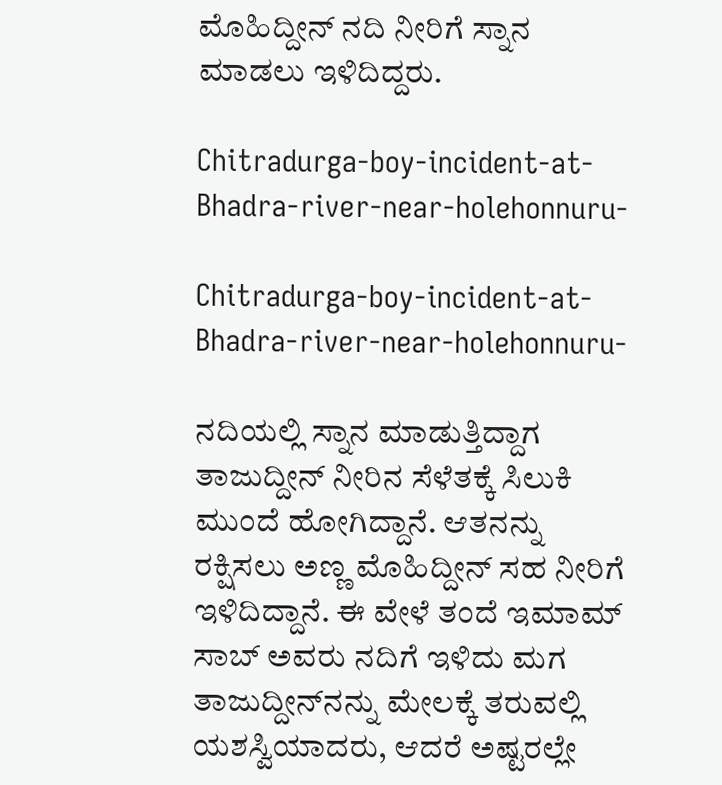ಮೊಹಿದ್ದೀನ್ ನದಿ ನೀರಿಗೆ ಸ್ನಾನ ಮಾಡಲು ಇಳಿದಿದ್ದರು.

Chitradurga-boy-incident-at-Bhadra-river-near-holehonnuru-

Chitradurga-boy-incident-at-Bhadra-river-near-holehonnuru-

ನದಿಯಲ್ಲಿ ಸ್ನಾನ ಮಾಡುತ್ತಿದ್ದಾಗ ತಾಜುದ್ದೀನ್ ನೀರಿನ ಸೆಳೆತಕ್ಕೆ ಸಿಲುಕಿ ಮುಂದೆ ಹೋಗಿದ್ದಾನೆ. ಆತನನ್ನು ರಕ್ಷಿಸಲು ಅಣ್ಣ ಮೊಹಿದ್ದೀನ್ ಸಹ ನೀರಿಗೆ ಇಳಿದಿದ್ದಾನೆ. ಈ ವೇಳೆ ತಂದೆ ಇಮಾಮ್ ಸಾಬ್ ಅವರು ನದಿಗೆ ಇಳಿದು ಮಗ ತಾಜುದ್ದೀನ್‌ನನ್ನು ಮೇಲಕ್ಕೆ ತರುವಲ್ಲಿ ಯಶಸ್ವಿಯಾದರು, ಆದರೆ ಅಷ್ಟರಲ್ಲೇ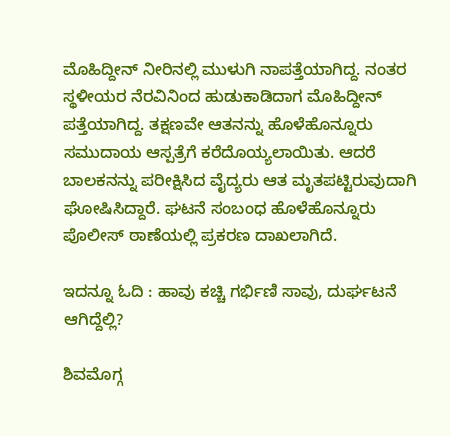ಮೊಹಿದ್ದೀನ್ ನೀರಿನಲ್ಲಿ ಮುಳುಗಿ ನಾಪತ್ತೆಯಾಗಿದ್ದ. ನಂತರ ಸ್ಥಳೀಯರ ನೆರವಿನಿಂದ ಹುಡುಕಾಡಿದಾಗ ಮೊಹಿದ್ದೀನ್ ಪತ್ತೆಯಾಗಿದ್ದ. ತಕ್ಷಣವೇ ಆತನನ್ನು ಹೊಳೆಹೊನ್ನೂರು ಸಮುದಾಯ ಆಸ್ಪತ್ರೆಗೆ ಕರೆದೊಯ್ಯಲಾಯಿತು. ಆದರೆ ಬಾಲಕನನ್ನು ಪರೀಕ್ಷಿಸಿದ ವೈದ್ಯರು ಆತ ಮೃತಪಟ್ಟಿರುವುದಾಗಿ ಘೋಷಿಸಿದ್ದಾರೆ. ಘಟನೆ ಸಂಬಂಧ ಹೊಳೆಹೊನ್ನೂರು ಪೊಲೀಸ್ ಠಾಣೆಯಲ್ಲಿ ಪ್ರಕರಣ ದಾಖಲಾಗಿದೆ.

ಇದನ್ನೂ ಓದಿ : ಹಾವು ಕಚ್ಚಿ ಗರ್ಭಿಣಿ ಸಾವು, ದುರ್ಘಟನೆ ಆಗಿದ್ದೆಲ್ಲಿ?

ಶಿವಮೊಗ್ಗ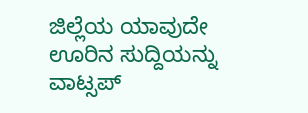ಜಿಲ್ಲೆಯ ಯಾವುದೇ ಊರಿನ ಸುದ್ದಿಯನ್ನು ವಾಟ್ಸಪ್‌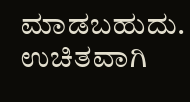ಮಾಡಬಹುದು. ಉಚಿತವಾಗಿ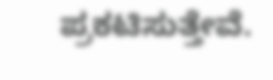ಪ್ರಕಟಿಸುತ್ತೇವೆ.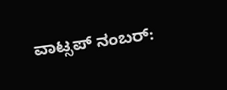ವಾಟ್ಸಪ್‌ ನಂಬರ್: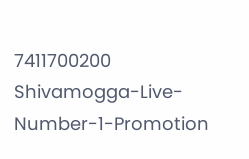7411700200
Shivamogga-Live-Number-1-Promotion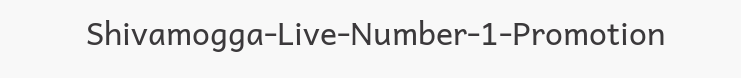Shivamogga-Live-Number-1-Promotion